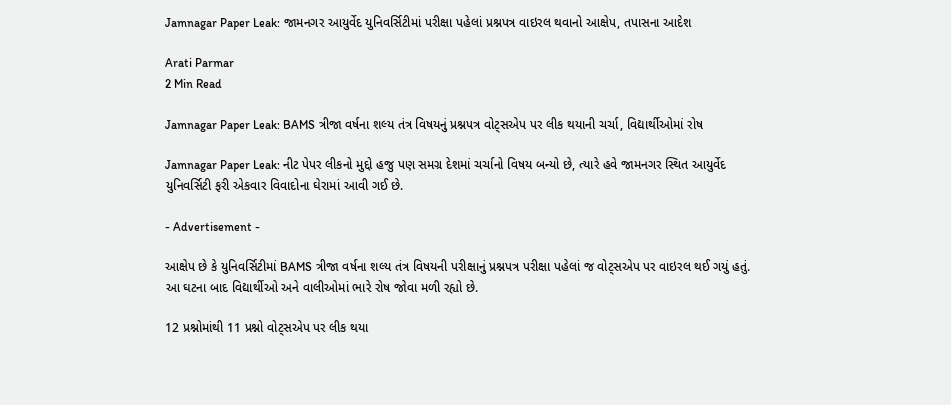Jamnagar Paper Leak: જામનગર આયુર્વેદ યુનિવર્સિટીમાં પરીક્ષા પહેલાં પ્રશ્નપત્ર વાઇરલ થવાનો આક્ષેપ, તપાસના આદેશ

Arati Parmar
2 Min Read

Jamnagar Paper Leak: BAMS ત્રીજા વર્ષના શલ્ય તંત્ર વિષયનું પ્રશ્નપત્ર વોટ્સએપ પર લીક થયાની ચર્ચા, વિદ્યાર્થીઓમાં રોષ

Jamnagar Paper Leak: નીટ પેપર લીકનો મુદ્દો હજુ પણ સમગ્ર દેશમાં ચર્ચાનો વિષય બન્યો છે, ત્યારે હવે જામનગર સ્થિત આયુર્વેદ યુનિવર્સિટી ફરી એકવાર વિવાદોના ઘેરામાં આવી ગઈ છે.

- Advertisement -

આક્ષેપ છે કે યુનિવર્સિટીમાં BAMS ત્રીજા વર્ષના શલ્ય તંત્ર વિષયની પરીક્ષાનું પ્રશ્નપત્ર પરીક્ષા પહેલાં જ વોટ્સએપ પર વાઇરલ થઈ ગયું હતું. આ ઘટના બાદ વિદ્યાર્થીઓ અને વાલીઓમાં ભારે રોષ જોવા મળી રહ્યો છે.

12 પ્રશ્નોમાંથી 11 પ્રશ્નો વોટ્સએપ પર લીક થયા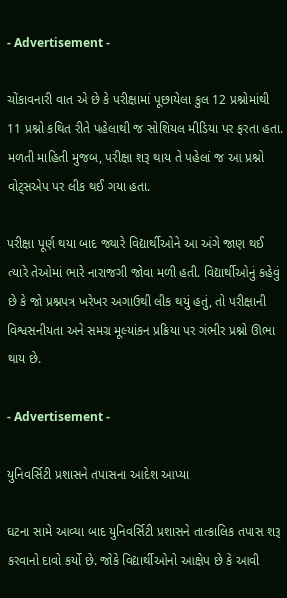- Advertisement -

ચોંકાવનારી વાત એ છે કે પરીક્ષામાં પૂછાયેલા કુલ 12 પ્રશ્નોમાંથી 11 પ્રશ્નો કથિત રીતે પહેલાથી જ સોશિયલ મીડિયા પર ફરતા હતા. મળતી માહિતી મુજબ, પરીક્ષા શરૂ થાય તે પહેલાં જ આ પ્રશ્નો વોટ્સએપ પર લીક થઈ ગયા હતા.

પરીક્ષા પૂર્ણ થયા બાદ જ્યારે વિદ્યાર્થીઓને આ અંગે જાણ થઈ ત્યારે તેઓમાં ભારે નારાજગી જોવા મળી હતી. વિદ્યાર્થીઓનું કહેવું છે કે જો પ્રશ્નપત્ર ખરેખર અગાઉથી લીક થયું હતું, તો પરીક્ષાની વિશ્વસનીયતા અને સમગ્ર મૂલ્યાંકન પ્રક્રિયા પર ગંભીર પ્રશ્નો ઊભા થાય છે.

- Advertisement -

યુનિવર્સિટી પ્રશાસને તપાસના આદેશ આપ્યા

ઘટના સામે આવ્યા બાદ યુનિવર્સિટી પ્રશાસને તાત્કાલિક તપાસ શરૂ કરવાનો દાવો કર્યો છે. જોકે વિદ્યાર્થીઓનો આક્ષેપ છે કે આવી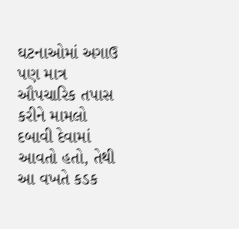ઘટનાઓમાં અગાઉ પણ માત્ર ઔપચારિક તપાસ કરીને મામલો દબાવી દેવામાં આવતો હતો, તેથી આ વખતે કડક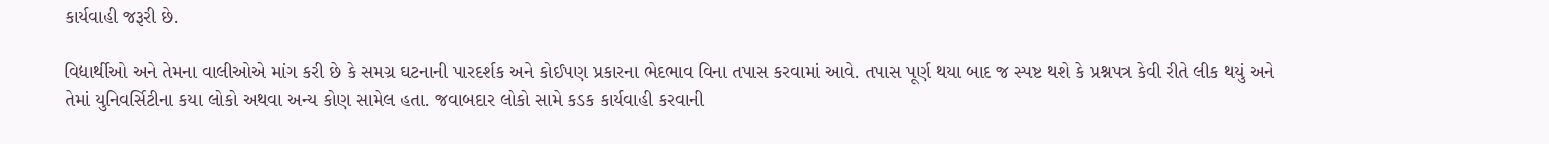કાર્યવાહી જરૂરી છે.

વિદ્યાર્થીઓ અને તેમના વાલીઓએ માંગ કરી છે કે સમગ્ર ઘટનાની પારદર્શક અને કોઈપણ પ્રકારના ભેદભાવ વિના તપાસ કરવામાં આવે. તપાસ પૂર્ણ થયા બાદ જ સ્પષ્ટ થશે કે પ્રશ્નપત્ર કેવી રીતે લીક થયું અને તેમાં યુનિવર્સિટીના કયા લોકો અથવા અન્ય કોણ સામેલ હતા. જવાબદાર લોકો સામે કડક કાર્યવાહી કરવાની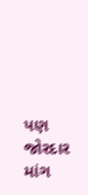પણ જોરદાર માંગ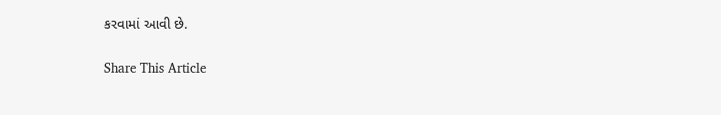કરવામાં આવી છે.

Share This Article